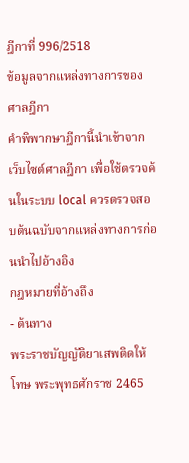ฎีกาที่ 996/2518
ข้อมูลจากแหล่งทางการของศาลฎีกา
คำพิพากษาฎีกานี้นำเข้าจาก เว็บไซต์ศาลฎีกา เพื่อใช้ตรวจค้นในระบบ local ควรตรวจสอบต้นฉบับจากแหล่งทางการก่อนนำไปอ้างอิง
กฎหมายที่อ้างถึง
- ต้นทาง
พระราชบัญญัติยาเสพติดให้โทษ พระพุทธศักราช 2465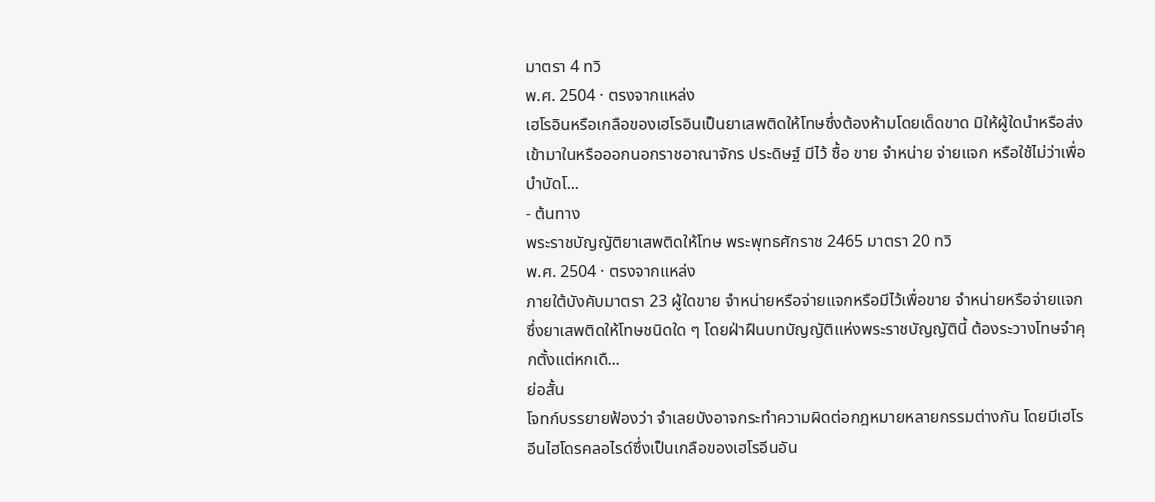มาตรา 4 ทวิ
พ.ศ. 2504 · ตรงจากแหล่ง
เฮโรอินหรือเกลือของเฮโรอินเป็นยาเสพติดให้โทษซึ่งต้องห้ามโดยเด็ดขาด มิให้ผู้ใดนำหรือส่งเข้ามาในหรือออกนอกราชอาณาจักร ประดิษฐ์ มีไว้ ซื้อ ขาย จำหน่าย จ่ายแจก หรือใช้ไม่ว่าเพื่อบำบัดโ...
- ต้นทาง
พระราชบัญญัติยาเสพติดให้โทษ พระพุทธศักราช 2465 มาตรา 20 ทวิ
พ.ศ. 2504 · ตรงจากแหล่ง
ภายใต้บังคับมาตรา 23 ผู้ใดขาย จำหน่ายหรือจ่ายแจกหรือมีไว้เพื่อขาย จำหน่ายหรือจ่ายแจก ซึ่งยาเสพติดให้โทษชนิดใด ๆ โดยฝ่าฝืนบทบัญญัติแห่งพระราชบัญญัตินี้ ต้องระวางโทษจำคุกตั้งแต่หกเดื...
ย่อสั้น
โจทก์บรรยายฟ้องว่า จำเลยบังอาจกระทำความผิดต่อกฎหมายหลายกรรมต่างกัน โดยมีเฮโรอีนไฮโดรคลอไรด์ซึ่งเป็นเกลือของเฮโรอีนอัน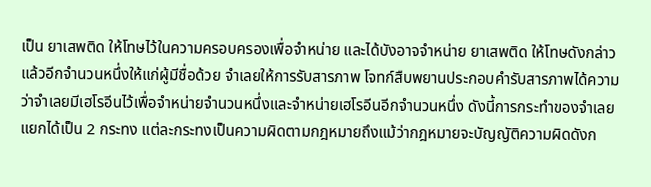เป็น ยาเสพติด ให้โทษไว้ในความครอบครองเพื่อจำหน่าย และได้บังอาจจำหน่าย ยาเสพติด ให้โทษดังกล่าวแล้วอีกจำนวนหนึ่งให้แก่ผู้มีชื่อด้วย จำเลยให้การรับสารภาพ โจทก์สืบพยานประกอบคำรับสารภาพได้ความว่าจำเลยมีเฮโรอีนไว้เพื่อจำหน่ายจำนวนหนึ่งและจำหน่ายเฮโรอีนอีกจำนวนหนึ่ง ดังนี้การกระทำของจำเลยแยกได้เป็น 2 กระทง แต่ละกระทงเป็นความผิดตามกฎหมายถึงแม้ว่ากฎหมายจะบัญญัติความผิดดังก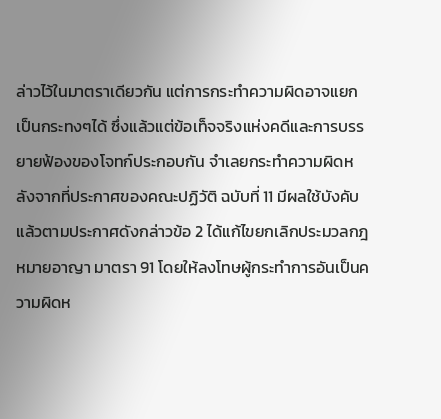ล่าวไว้ในมาตราเดียวกัน แต่การกระทำความผิดอาจแยกเป็นกระทงๆได้ ซึ่งแล้วแต่ข้อเท็จจริงแห่งคดีและการบรรยายฟ้องของโจทก์ประกอบกัน จำเลยกระทำความผิดหลังจากที่ประกาศของคณะปฏิวัติ ฉบับที่ 11 มีผลใช้บังคับแล้วตามประกาศดังกล่าวข้อ 2 ได้แก้ไขยกเลิกประมวลกฎหมายอาญา มาตรา 91 โดยให้ลงโทษผู้กระทำการอันเป็นความผิดห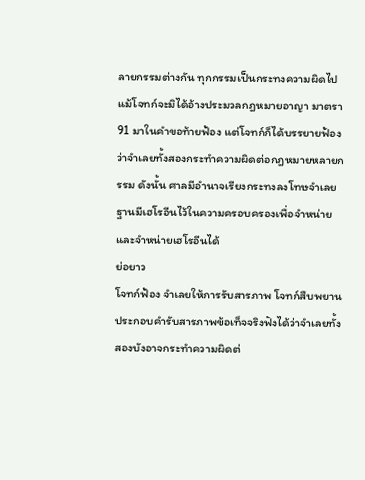ลายกรรมต่างกัน ทุกกรรมเป็นกระทงความผิดไปแม้โจทก์จะมิได้อ้างประมวลกฎหมายอาญา มาตรา 91 มาในคำขอท้ายฟ้อง แต่โจทก์ก็ได้บรรยายฟ้องว่าจำเลยทั้งสองกระทำความผิดต่อกฎหมายหลายกรรม ดังนั้น ศาลมีอำนาจเรียงกระทงลงโทษจำเลยฐานมีเฮโรอีนไว้ในความครอบครองเพื่อจำหน่ายและจำหน่ายเฮโรอีนได้
ย่อยาว
โจทก์ฟ้อง จำเลยให้การรับสารภาพ โจทก์สืบพยานประกอบคำรับสารภาพข้อเท็จจริงฟังได้ว่าจำเลยทั้งสองบังอาจกระทำความผิดต่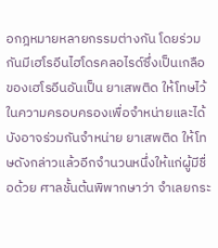อกฎหมายหลายกรรมต่างกัน โดยร่วมกันมีเฮโรอีนไฮโดรคลอไรด์ซึ่งเป็นเกลือของเฮโรอีนอันเป็น ยาเสพติด ให้โทษไว้ในความครอบครองเพื่อจำหน่ายและได้บังอาจร่วมกันจำหน่าย ยาเสพติด ให้โทษดังกล่าวแล้วอีกจำนวนหนึ่งให้แก่ผู้มีชื่อด้วย ศาลชั้นต้นพิพากษาว่า จำเลยกระ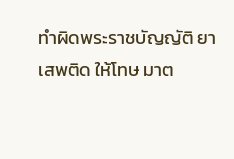ทำผิดพระราชบัญญัติ ยาเสพติด ให้โทษ มาต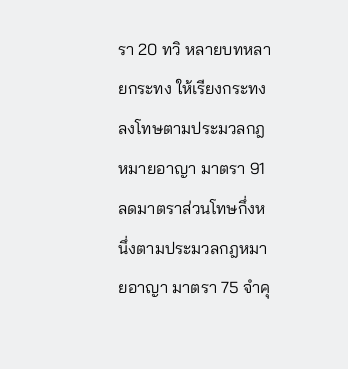รา 20 ทวิ หลายบทหลายกระทง ให้เรียงกระทงลงโทษตามประมวลกฎหมายอาญา มาตรา 91 ลดมาตราส่วนโทษกึ่งหนึ่งตามประมวลกฎหมายอาญา มาตรา 75 จำคุ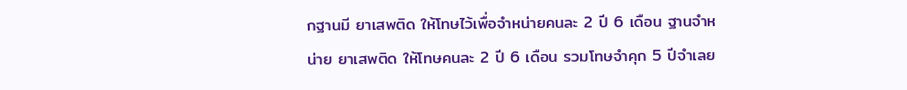กฐานมี ยาเสพติด ให้โทษไว้เพื่อจำหน่ายคนละ 2 ปี 6 เดือน ฐานจำหน่าย ยาเสพติด ให้โทษคนละ 2 ปี 6 เดือน รวมโทษจำคุก 5 ปีจำเลย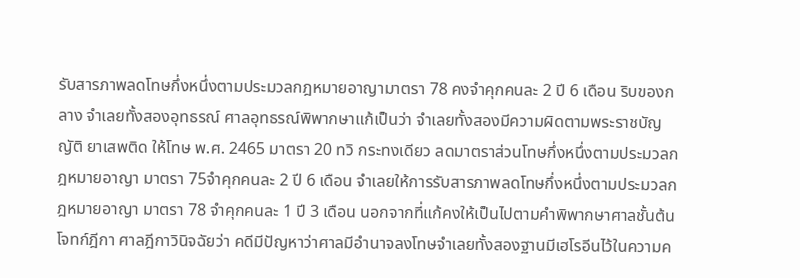รับสารภาพลดโทษกึ่งหนึ่งตามประมวลกฎหมายอาญามาตรา 78 คงจำคุกคนละ 2 ปี 6 เดือน ริบของกลาง จำเลยทั้งสองอุทธรณ์ ศาลอุทธรณ์พิพากษาแก้เป็นว่า จำเลยทั้งสองมีความผิดตามพระราชบัญญัติ ยาเสพติด ให้โทษ พ.ศ. 2465 มาตรา 20 ทวิ กระทงเดียว ลดมาตราส่วนโทษกึ่งหนึ่งตามประมวลกฎหมายอาญา มาตรา 75จำคุกคนละ 2 ปี 6 เดือน จำเลยให้การรับสารภาพลดโทษกึ่งหนึ่งตามประมวลกฎหมายอาญา มาตรา 78 จำคุกคนละ 1 ปี 3 เดือน นอกจากที่แก้คงให้เป็นไปตามคำพิพากษาศาลชั้นต้น โจทก์ฎีกา ศาลฎีกาวินิจฉัยว่า คดีมีปัญหาว่าศาลมีอำนาจลงโทษจำเลยทั้งสองฐานมีเฮโรอีนไว้ในความค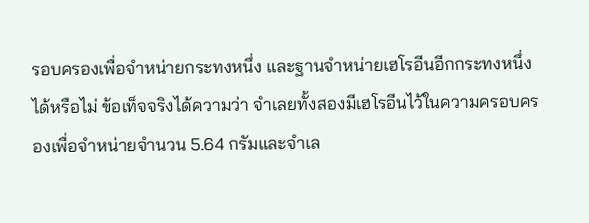รอบครองเพื่อจำหน่ายกระทงหนึ่ง และฐานจำหน่ายเฮโรอีนอีกกระทงหนึ่งได้หรือไม่ ข้อเท็จจริงได้ความว่า จำเลยทั้งสองมีเฮโรอีนไว้ในความครอบครองเพื่อจำหน่ายจำนวน 5.64 กรัมและจำเล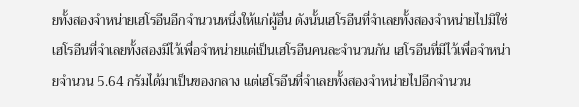ยทั้งสองจำหน่ายเฮโรอีนอีกจำนวนหนึ่งให้แก่ผู้อื่น ดังนั้นเฮโรอีนที่จำเลยทั้งสองจำหน่ายไปมิใช่เฮโรอีนที่จำเลยทั้งสองมีไว้เพื่อจำหน่ายแต่เป็นเฮโรอีนคนละจำนวนกัน เฮโรอีนที่มีไว้เพื่อจำหน่ายจำนวน 5.64 กรัมได้มาเป็นของกลาง แต่เฮโรอีนที่จำเลยทั้งสองจำหน่ายไปอีกจำนวน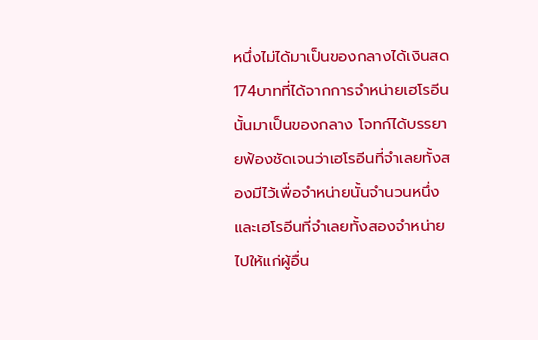หนึ่งไม่ได้มาเป็นของกลางได้เงินสด 174บาทที่ได้จากการจำหน่ายเฮโรอีนนั้นมาเป็นของกลาง โจทก์ได้บรรยายฟ้องชัดเจนว่าเฮโรอีนที่จำเลยทั้งสองมีไว้เพื่อจำหน่ายนั้นจำนวนหนึ่ง และเฮโรอีนที่จำเลยทั้งสองจำหน่ายไปให้แก่ผู้อื่น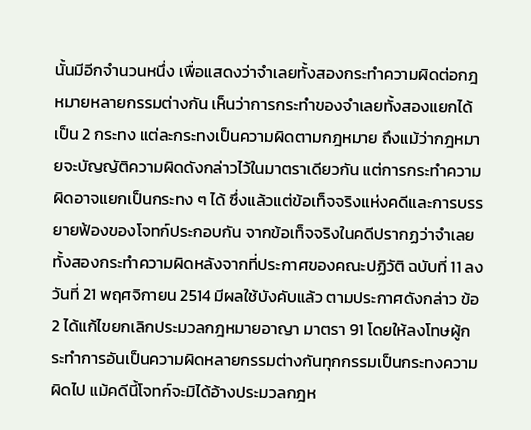นั้นมีอีกจำนวนหนึ่ง เพื่อแสดงว่าจำเลยทั้งสองกระทำความผิดต่อกฎหมายหลายกรรมต่างกัน เห็นว่าการกระทำของจำเลยทั้งสองแยกได้เป็น 2 กระทง แต่ละกระทงเป็นความผิดตามกฎหมาย ถึงแม้ว่ากฎหมายจะบัญญัติความผิดดังกล่าวไว้ในมาตราเดียวกัน แต่การกระทำความผิดอาจแยกเป็นกระทง ๆ ได้ ซึ่งแล้วแต่ข้อเท็จจริงแห่งคดีและการบรรยายฟ้องของโจทก์ประกอบกัน จากข้อเท็จจริงในคดีปรากฏว่าจำเลยทั้งสองกระทำความผิดหลังจากที่ประกาศของคณะปฏิวัติ ฉบับที่ 11 ลงวันที่ 21 พฤศจิกายน 2514 มีผลใช้บังคับแล้ว ตามประกาศดังกล่าว ข้อ 2 ได้แก้ไขยกเลิกประมวลกฎหมายอาญา มาตรา 91 โดยให้ลงโทษผู้กระทำการอันเป็นความผิดหลายกรรมต่างกันทุกกรรมเป็นกระทงความผิดไป แม้คดีนี้โจทก์จะมิได้อ้างประมวลกฎห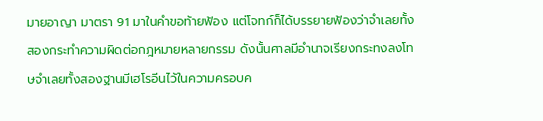มายอาญา มาตรา 91 มาในคำขอท้ายฟ้อง แต่โจทก์ก็ได้บรรยายฟ้องว่าจำเลยทั้งสองกระทำความผิดต่อกฎหมายหลายกรรม ดังนั้นศาลมีอำนาจเรียงกระทงลงโทษจำเลยทั้งสองฐานมีเฮโรอีนไว้ในความครอบค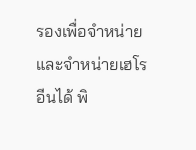รองเพื่อจำหน่ายและจำหน่ายเฮโรอีนได้ พิ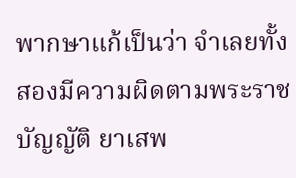พากษาแก้เป็นว่า จำเลยทั้งสองมีความผิดตามพระราชบัญญัติ ยาเสพ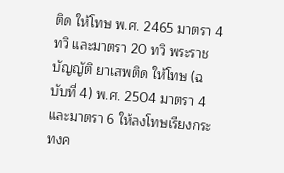ติด ให้โทษ พ.ศ. 2465 มาตรา 4 ทวิ และมาตรา 20 ทวิ พระราชบัญญัติ ยาเสพติด ให้โทษ (ฉบับที่ 4) พ.ศ. 2504 มาตรา 4และมาตรา 6 ให้ลงโทษเรียงกระทงค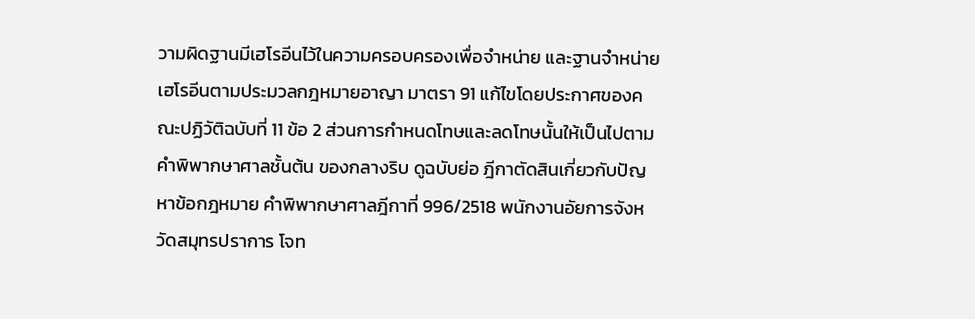วามผิดฐานมีเฮโรอีนไว้ในความครอบครองเพื่อจำหน่าย และฐานจำหน่ายเฮโรอีนตามประมวลกฎหมายอาญา มาตรา 91 แก้ไขโดยประกาศของคณะปฏิวัติฉบับที่ 11 ข้อ 2 ส่วนการกำหนดโทษและลดโทษนั้นให้เป็นไปตามคำพิพากษาศาลชั้นต้น ของกลางริบ ดูฉบับย่อ ฎีกาตัดสินเกี่ยวกับปัญหาข้อกฎหมาย คำพิพากษาศาลฎีกาที่ 996/2518 พนักงานอัยการจังหวัดสมุทรปราการ โจท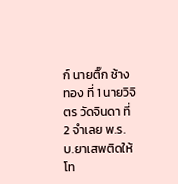ก์ นายติ๊ก ช้างทอง ที่ 1 นายวิจิตร วัดจินดา ที่ 2 จำเลย พ.ร.บ.ยาเสพติดให้โท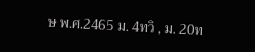ษ พ.ศ.2465 ม. 4ทวิ , ม. 20ท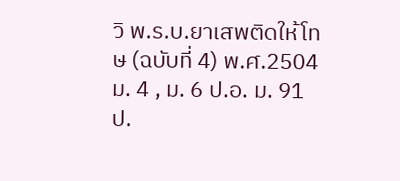วิ พ.ร.บ.ยาเสพติดให้โทษ (ฉบับที่ 4) พ.ศ.2504 ม. 4 , ม. 6 ป.อ. ม. 91 ป.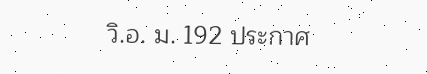วิ.อ. ม. 192 ประกาศ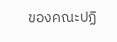ของคณะปฏิ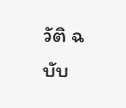วัติ ฉบับ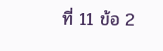ที่ 11 ข้อ 2